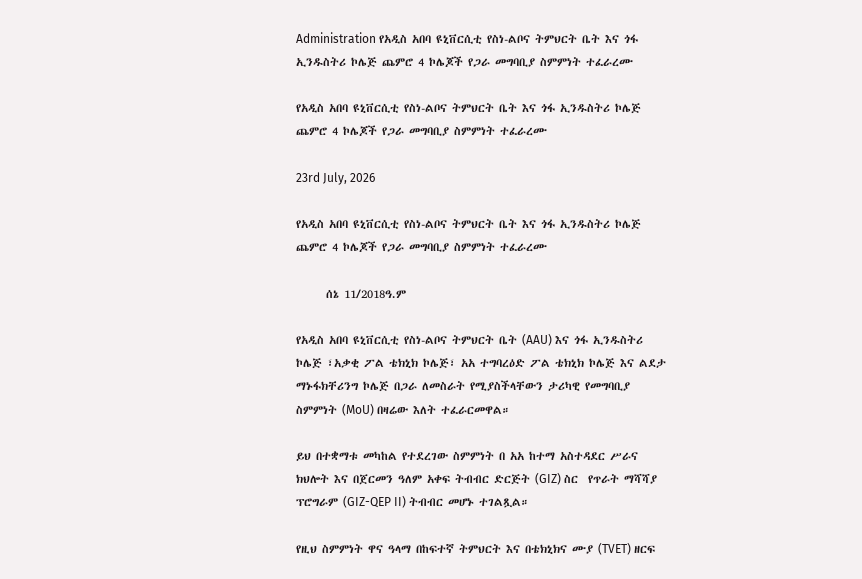Administration የአዲስ አበባ ዩኒቨርሲቲ የስነ-ልቦና ትምህርት ቤት እና ጎፋ ኢንዱስትሪ ኮሌጅ ጨምሮ 4 ኮሌጆች የጋራ መግባቢያ ስምምነት ተፈራረሙ

የአዲስ አበባ ዩኒቨርሲቲ የስነ-ልቦና ትምህርት ቤት እና ጎፋ ኢንዱስትሪ ኮሌጅ ጨምሮ 4 ኮሌጆች የጋራ መግባቢያ ስምምነት ተፈራረሙ

23rd July, 2026

የአዲስ አበባ ዩኒቨርሲቲ የስነ-ልቦና ትምህርት ቤት እና ጎፋ ኢንዱስትሪ ኮሌጅ ጨምሮ 4 ኮሌጆች የጋራ መግባቢያ ስምምነት ተፈራረሙ

      ሰኔ 11/2018ዓ.ም

የአዲስ አበባ ዩኒቨርሲቲ የስነ-ልቦና ትምህርት ቤት (AAU) እና ጎፋ ኢንዱስትሪ ኮሌጅ ፣አቃቂ ፖል ቴክኒክ ኮሌጅ፣ አአ ተግባረዕድ ፖል ቴክኒክ ኮሌጅ እና ልደታ ማኑፋክቸሪንግ ኮሌጅ በጋራ ለመስራት የሚያስችላቸውን ታሪካዊ የመግባቢያ ስምምነት (MoU) በዛሬው እለት ተፈራርመዋል።

ይህ በተቋማቱ መካከል የተደረገው ስምምነት በ አአ ከተማ አስተዳደር ሥራና ክህሎት እና በጀርመን ዓለም አቀፍ ትብብር ድርጅት (GIZ) ስር  የጥራት ማሻሻያ ፕሮግራም (GIZ-QEP II) ትብብር መሆኑ ተገልጿል።

የዚህ ስምምነት ዋና ዓላማ በከፍተኛ ትምህርት እና በቴክኒክና ሙያ (TVET) ዘርፍ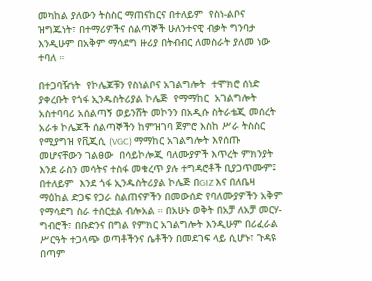መካከል ያለውን ትስስር ማጠናከርና በተለይም  የስነ-ልቦና ዝግጁነት፣ በተማሪዎችና ሰልጣኞች ሁለንተናዊ ብቃት ግንባታ እንዲሁም በአቅም ማሳደግ ዙሪያ በትብብር ለመስራት ያለመ ነው ተባለ ።

በተጋባዥነት  የኮሌጆቹን የስነልቦና አገልግሎት  ተሞክሮ ሰነድ ያቀረቡት የጎፋ ኢንዱስትሪያል ኮሌጅ  የማማከር  አገልግሎት አስተባባሪ አሰልጣኝ ወይንሸት መኮንን በአዲሱ ስትራቴጂ መሰረት አራቱ ኮሌጆች ሰልጣኞችን ከምዝገባ ጀምሮ እስከ ሥራ ትስስር የሚያግዝ የቪጂሲ (VGC) ማማከር አገልግሎት እየሰጡ መሆናቸውን ገልፀው  በሳይኮሎጂ ባለሙያዎች እጥረት ምክንያት እንደ ራስን መሳትና ተስፋ መቁረጥ ያሉ ተግዳሮቶች ቢያጋጥሙም፤ በተለይም  እንደ ጎፋ ኢንዱስትሪያል ኮሌጅ በGIZ እና በለቤዛ ማዕከል ድጋፍ የጋራ ስልጠናዎችን በመውሰድ የባለሙያዎችን አቅም የማሳደግ ስራ ተሰርቷል ብሎአል ። በአሁኑ ወቅት በአቻ ለአቻ መርሃ-ግብሮች፣ በቡድንና በግል የምክር አገልግሎት እንዲሁም በሪፈራል ሥርዓት ተጋላጭ ወጣቶችንና ሴቶችን በመደገፍ ላይ ሲሆኑ፣ ጉዳዩ በጣም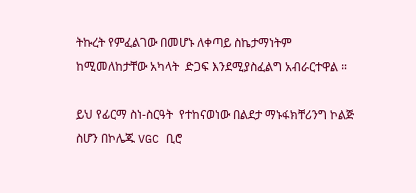ትኩረት የምፈልገው በመሆኑ ለቀጣይ ስኬታማነትም  ከሚመለከታቸው አካላት  ድጋፍ እንደሚያስፈልግ አብራርተዋል ።

ይህ የፊርማ ስነ-ስርዓት  የተከናወነው በልደታ ማኑፋክቸሪንግ ኮልጅ ስሆን በኮሌጁ VGC ቢሮ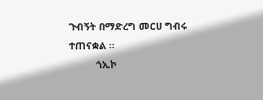ጉብኝት በማድረግ መርሀ ግብሩ ተጠናቋል ።
         ጎኢኮ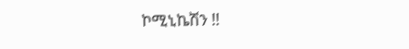ኮሚኒኬሽን !!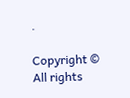.

Copyright © All rights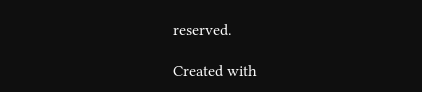reserved.

Created with